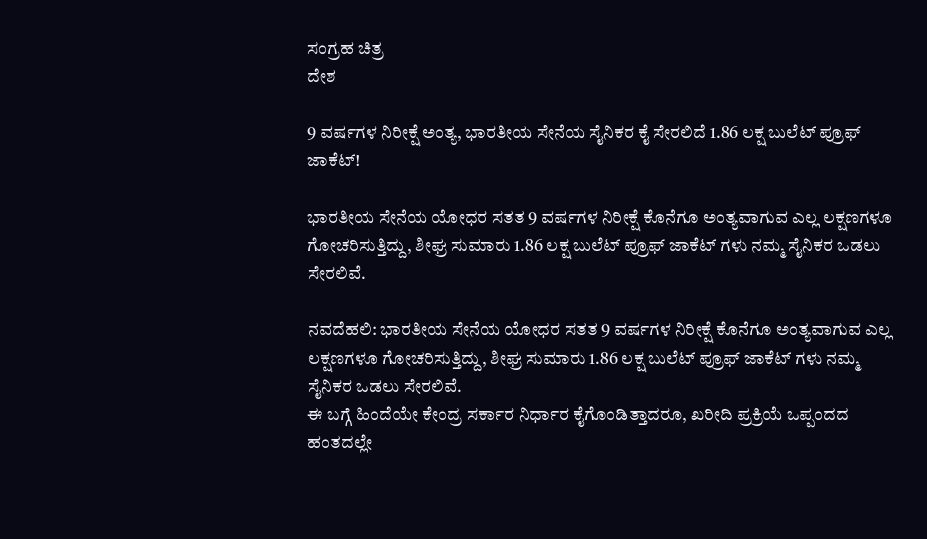ಸಂಗ್ರಹ ಚಿತ್ರ
ದೇಶ

9 ವರ್ಷಗಳ ನಿರೀಕ್ಷೆ ಅಂತ್ಯ, ಭಾರತೀಯ ಸೇನೆಯ ಸೈನಿಕರ ಕೈ ಸೇರಲಿದೆ 1.86 ಲಕ್ಷ ಬುಲೆಟ್ ಪ್ರೂಫ್ ಜಾಕೆಟ್!

ಭಾರತೀಯ ಸೇನೆಯ ಯೋಧರ ಸತತ 9 ವರ್ಷಗಳ ನಿರೀಕ್ಷೆ ಕೊನೆಗೂ ಅಂತ್ಯವಾಗುವ ಎಲ್ಲ ಲಕ್ಷಣಗಳೂ ಗೋಚರಿಸುತ್ತಿದ್ದು, ಶೀಘ್ರ ಸುಮಾರು 1.86 ಲಕ್ಷ ಬುಲೆಟ್ ಪ್ರೂಫ್ ಜಾಕೆಟ್ ಗಳು ನಮ್ಮ ಸೈನಿಕರ ಒಡಲು ಸೇರಲಿವೆ.

ನವದೆಹಲಿ: ಭಾರತೀಯ ಸೇನೆಯ ಯೋಧರ ಸತತ 9 ವರ್ಷಗಳ ನಿರೀಕ್ಷೆ ಕೊನೆಗೂ ಅಂತ್ಯವಾಗುವ ಎಲ್ಲ ಲಕ್ಷಣಗಳೂ ಗೋಚರಿಸುತ್ತಿದ್ದು, ಶೀಘ್ರ ಸುಮಾರು 1.86 ಲಕ್ಷ ಬುಲೆಟ್ ಪ್ರೂಫ್ ಜಾಕೆಟ್ ಗಳು ನಮ್ಮ ಸೈನಿಕರ ಒಡಲು ಸೇರಲಿವೆ.
ಈ ಬಗ್ಗೆ ಹಿಂದೆಯೇ ಕೇಂದ್ರ ಸರ್ಕಾರ ನಿರ್ಧಾರ ಕೈಗೊಂಡಿತ್ತಾದರೂ, ಖರೀದಿ ಪ್ರಕ್ರಿಯೆ ಒಪ್ಪಂದದ ಹಂತದಲ್ಲೇ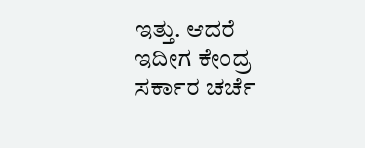ಇತ್ತು. ಆದರೆ ಇದೀಗ ಕೇಂದ್ರ ಸರ್ಕಾರ ಚರ್ಚೆ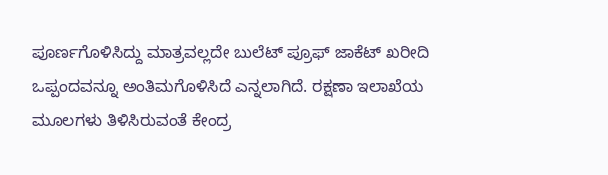ಪೂರ್ಣಗೊಳಿಸಿದ್ದು ಮಾತ್ರವಲ್ಲದೇ ಬುಲೆಟ್ ಪ್ರೂಫ್ ಜಾಕೆಟ್ ಖರೀದಿ ಒಪ್ಪಂದವನ್ನೂ ಅಂತಿಮಗೊಳಿಸಿದೆ ಎನ್ನಲಾಗಿದೆ. ರಕ್ಷಣಾ ಇಲಾಖೆಯ ಮೂಲಗಳು ತಿಳಿಸಿರುವಂತೆ ಕೇಂದ್ರ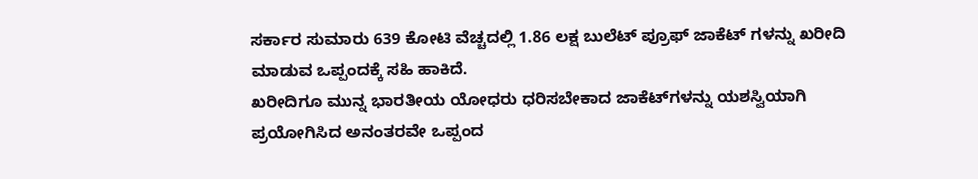ಸರ್ಕಾರ ಸುಮಾರು 639 ಕೋಟಿ ವೆಚ್ಚದಲ್ಲಿ 1.86 ಲಕ್ಷ ಬುಲೆಟ್ ಪ್ರೂಫ್ ಜಾಕೆಟ್ ಗಳನ್ನು ಖರೀದಿ ಮಾಡುವ ಒಪ್ಪಂದಕ್ಕೆ ಸಹಿ ಹಾಕಿದೆ.
ಖರೀದಿಗೂ ಮುನ್ನ ಭಾರತೀಯ ಯೋಧರು ಧರಿಸಬೇಕಾದ ಜಾಕೆಟ್‌ಗಳನ್ನು ಯಶಸ್ವಿಯಾಗಿ ಪ್ರಯೋಗಿಸಿದ ಅನಂತರವೇ ಒಪ್ಪಂದ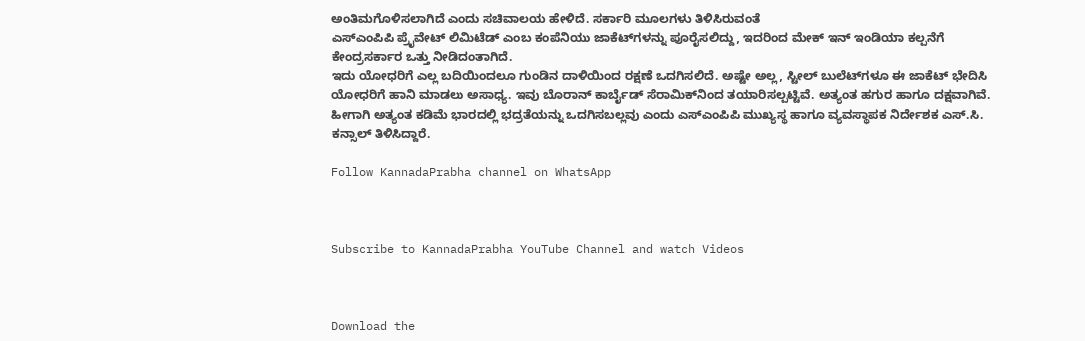ಅಂತಿಮಗೊಳಿಸಲಾಗಿದೆ ಎಂದು ಸಚಿವಾಲಯ ಹೇಳಿದೆ. ಸರ್ಕಾರಿ ಮೂಲಗಳು ತಿಳಿಸಿರುವಂತೆ
ಎಸ್‌ಎಂಪಿಪಿ ಪ್ರೈವೇಟ್‌ ಲಿಮಿಟೆಡ್‌ ಎಂಬ ಕಂಪೆನಿಯು ಜಾಕೆಟ್‌ಗಳನ್ನು ಪೂರೈಸಲಿದ್ದು, ಇದರಿಂದ ಮೇಕ್‌ ಇನ್‌ ಇಂಡಿಯಾ ಕಲ್ಪನೆಗೆ ಕೇಂದ್ರಸರ್ಕಾರ ಒತ್ತು ನೀಡಿದಂತಾಗಿದೆ.
ಇದು ಯೋಧರಿಗೆ ಎಲ್ಲ ಬದಿಯಿಂದಲೂ ಗುಂಡಿನ ದಾಳಿಯಿಂದ ರಕ್ಷಣೆ ಒದಗಿಸಲಿದೆ. ಅಷ್ಟೇ ಅಲ್ಲ, ಸ್ಟೀಲ್‌ ಬುಲೆಟ್‌ಗಳೂ ಈ ಜಾಕೆಟ್‌ ಭೇದಿಸಿ ಯೋಧರಿಗೆ ಹಾನಿ ಮಾಡಲು ಅಸಾಧ್ಯ. ಇವು ಬೊರಾನ್‌ ಕಾರ್ಬೈಡ್‌ ಸೆರಾಮಿಕ್‌ನಿಂದ ತಯಾರಿಸಲ್ಪಟ್ಟಿವೆ. ಅತ್ಯಂತ ಹಗುರ ಹಾಗೂ ದಕ್ಷವಾಗಿವೆ. ಹೀಗಾಗಿ ಅತ್ಯಂತ ಕಡಿಮೆ ಭಾರದಲ್ಲಿ ಭದ್ರತೆಯನ್ನು ಒದಗಿಸಬಲ್ಲವು ಎಂದು ಎಸ್‌ಎಂಪಿಪಿ ಮುಖ್ಯಸ್ಥ ಹಾಗೂ ವ್ಯವಸ್ಥಾಪಕ ನಿರ್ದೇಶಕ ಎಸ್‌.ಸಿ. ಕನ್ಸಾಲ್‌ ತಿಳಿಸಿದ್ದಾರೆ.

Follow KannadaPrabha channel on WhatsApp



Subscribe to KannadaPrabha YouTube Channel and watch Videos



Download the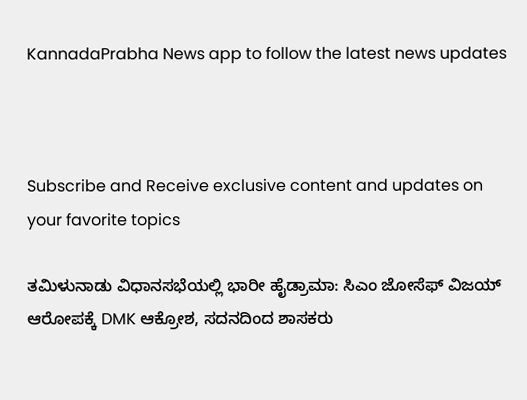KannadaPrabha News app to follow the latest news updates



Subscribe and Receive exclusive content and updates on your favorite topics

ತಮಿಳುನಾಡು ವಿಧಾನಸಭೆಯಲ್ಲಿ ಭಾರೀ ಹೈಡ್ರಾಮಾ: ಸಿಎಂ ಜೋಸೆಫ್ ವಿಜಯ್ ಆರೋಪಕ್ಕೆ DMK ಆಕ್ರೋಶ, ಸದನದಿಂದ ಶಾಸಕರು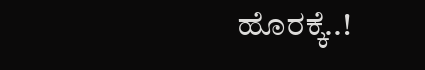ಹೊರಕ್ಕೆ..!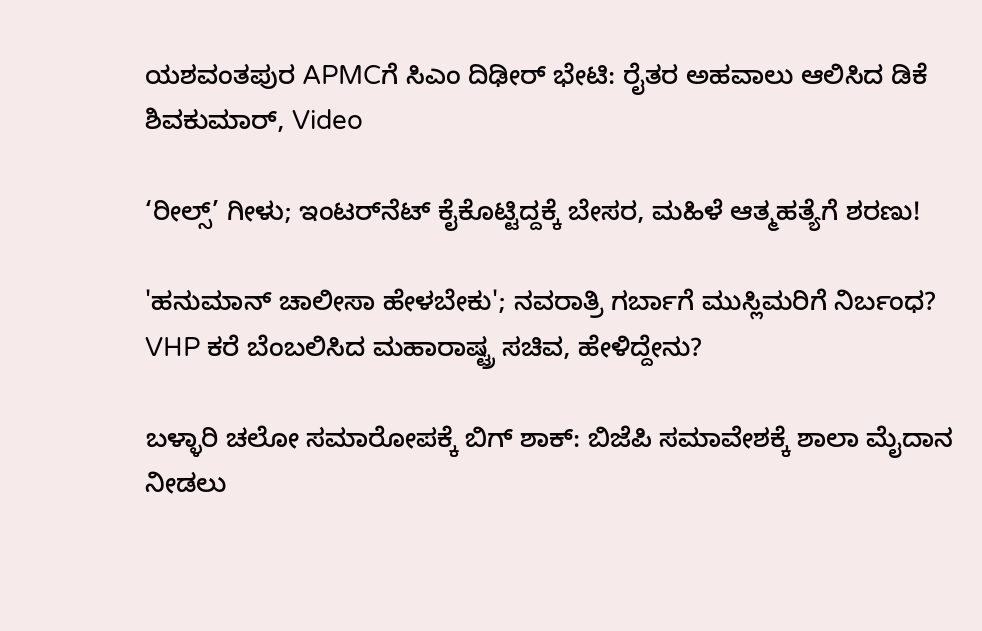ಯಶವಂತಪುರ APMCಗೆ ಸಿಎಂ ದಿಢೀರ್ ಭೇಟಿ: ರೈತರ ಅಹವಾಲು ಆಲಿಸಿದ ಡಿಕೆ ಶಿವಕುಮಾರ್, Video

‘ರೀಲ್ಸ್‌’ ಗೀಳು; ಇಂಟರ್‌ನೆಟ್‌ ಕೈಕೊಟ್ಟಿದ್ದಕ್ಕೆ ಬೇಸರ, ಮಹಿಳೆ ಆತ್ಮಹತ್ಯೆಗೆ ಶರಣು!

'ಹನುಮಾನ್ ಚಾಲೀಸಾ ಹೇಳಬೇಕು'; ನವರಾತ್ರಿ ಗರ್ಬಾಗೆ ಮುಸ್ಲಿಮರಿಗೆ ನಿರ್ಬಂಧ? VHP ಕರೆ ಬೆಂಬಲಿಸಿದ ಮಹಾರಾಷ್ಟ್ರ ಸಚಿವ, ಹೇಳಿದ್ದೇನು?

ಬಳ್ಳಾರಿ ಚಲೋ ಸಮಾರೋಪಕ್ಕೆ ಬಿಗ್ ಶಾಕ್: ಬಿಜೆಪಿ ಸಮಾವೇಶಕ್ಕೆ ಶಾಲಾ ಮೈದಾನ ನೀಡಲು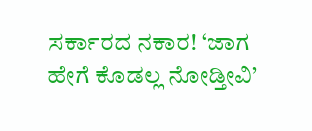ಸರ್ಕಾರದ ನಕಾರ! ‘ಜಾಗ ಹೇಗೆ ಕೊಡಲ್ಲ ನೋಡ್ತೀವಿ’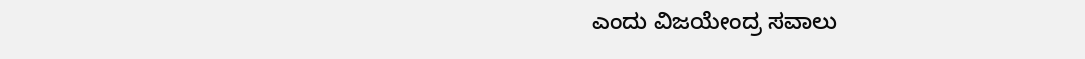ಎಂದು ವಿಜಯೇಂದ್ರ ಸವಾಲು